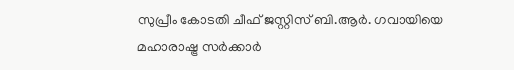സുപ്രീം കോടതി ചീഫ് ജസ്റ്റിസ് ബി.ആർ. ഗവായിയെ മഹാരാഷ്ട്ര സർക്കാർ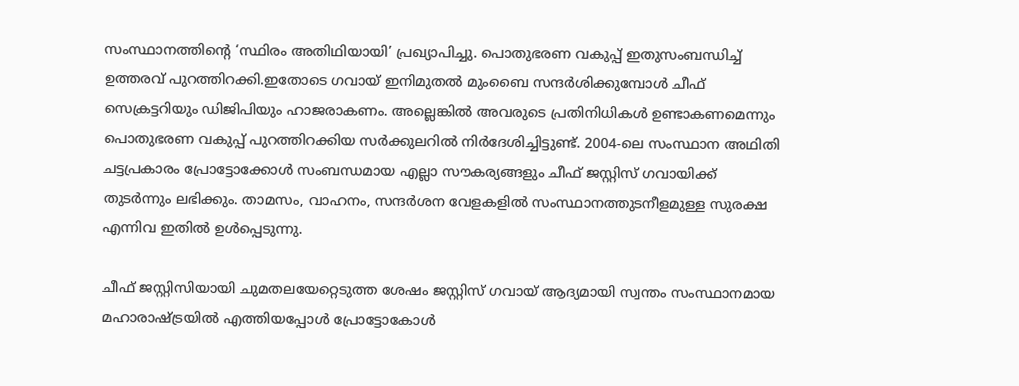സംസ്ഥാനത്തിന്റെ ‘സ്ഥിരം അതിഥിയായി’ പ്രഖ്യാപിച്ചു. പൊതുഭരണ വകുപ്പ് ഇതുസംബന്ധിച്ച് ഉത്തരവ് പുറത്തിറക്കി.ഇതോടെ ഗവായ് ഇനിമുതൽ മുംബൈ സന്ദർശിക്കുമ്പോൾ ചീഫ് സെക്രട്ടറിയും ഡിജിപിയും ഹാജരാകണം. അല്ലെങ്കിൽ അവരുടെ പ്രതിനിധികൾ ഉണ്ടാകണമെന്നും പൊതുഭരണ വകുപ്പ് പുറത്തിറക്കിയ സർക്കുലറിൽ നിർദേശിച്ചിട്ടുണ്ട്. 2004-ലെ സംസ്ഥാന അഥിതി ചട്ടപ്രകാരം പ്രോട്ടോക്കോൾ സംബന്ധമായ എല്ലാ സൗകര്യങ്ങളും ചീഫ് ജസ്റ്റിസ് ഗവായിക്ക് തുടർന്നും ലഭിക്കും. താമസം, വാഹനം, സന്ദർശന വേളകളിൽ സംസ്ഥാനത്തുടനീളമുള്ള സുരക്ഷ എന്നിവ ഇതിൽ ഉൾപ്പെടുന്നു.

ചീഫ് ജസ്റ്റിസിയായി ചുമതലയേറ്റെടുത്ത ശേഷം ജസ്റ്റിസ് ഗവായ് ആദ്യമായി സ്വന്തം സംസ്ഥാനമായ മഹാരാഷ്ട്രയിൽ എത്തിയപ്പോൾ പ്രോട്ടോകോൾ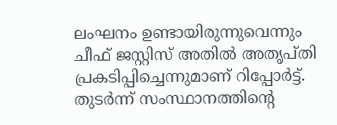ലംഘനം ഉണ്ടായിരുന്നുവെന്നും ചീഫ് ജസ്റ്റിസ് അതിൽ അതൃപ്തി പ്രകടിപ്പിച്ചെന്നുമാണ് റിപ്പോർട്ട്. തുടർന്ന് സംസ്ഥാനത്തിന്റെ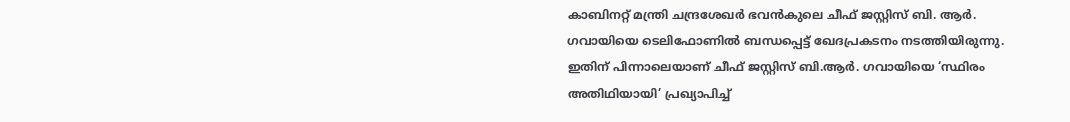കാബിനറ്റ് മന്ത്രി ചന്ദ്രശേഖർ ഭവൻകുലെ ചീഫ് ജസ്റ്റിസ് ബി. ആർ. ഗവായിയെ ടെലിഫോണിൽ ബന്ധപ്പെട്ട് ഖേദപ്രകടനം നടത്തിയിരുന്നു. ഇതിന് പിന്നാലെയാണ് ചീഫ് ജസ്റ്റിസ് ബി.ആർ. ഗവായിയെ ‘സ്ഥിരം അതിഥിയായി’ പ്രഖ്യാപിച്ച്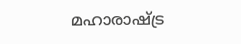മഹാരാഷ്ട്ര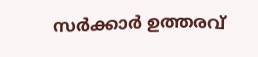സർക്കാർ ഉത്തരവ്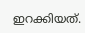ഇറക്കിയത്.